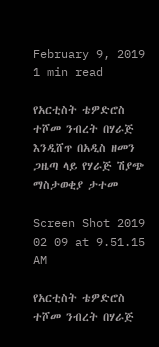February 9, 2019
1 min read

የአርቲስት ቴዎድሮስ ተሾመ ንብረት በሃራጅ እንዲሸጥ በአዲስ ዘመን ጋዜጣ ላይ የሃራጅ ሽያጭ ማስታወቂያ ታተመ

Screen Shot 2019 02 09 at 9.51.15 AM

የአርቲስት ቴዎድሮስ ተሾመ ንብረት በሃራጅ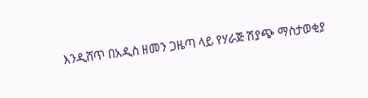እንዲሸጥ በአዲስ ዘመን ጋዜጣ ላይ የሃራጅ ሽያጭ ማስታወቂያ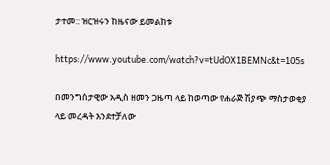ታተመ:: ዝርዝሩን ከዜናው ይመልከቱ

https://www.youtube.com/watch?v=tUdOX1BEMNc&t=105s

በመንግስታዊው አዲስ ዘመን ጋዜጣ ላይ ከወጣው የሐራጅ ሽያጭ ማስታወቂያ ላይ መረዳት እንደተቻለው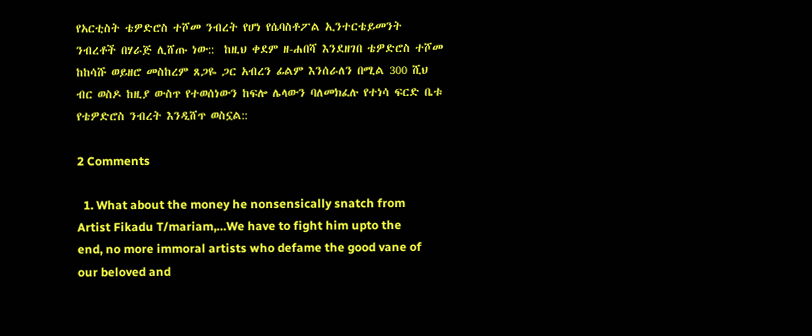የአርቲስት ቴዎድሮስ ተሾመ ንብረት የሆነ የሴባስቶፖል ኢንተርቴይመንት ንብረቶች በሃራጅ ሊሸጡ ነው::  ከዚህ ቀደም ዘ-ሐበሻ እንደዘገበ ቴዎድሮስ ተሾመ ከከሳሹ ወይዘሮ መስከረም ጸጋዬ ጋር አብረን ፊልም እንሰራለን በሚል 300 ሺህ ብር ወስዶ ከዚያ ውስጥ የተወሰነውን ከፍሎ ሌላውን ባለመክፈሉ የተነሳ ፍርድ ቤቱ የቴዎድሮስ ንብረት እንዲሸጥ ወስኗል::

2 Comments

  1. What about the money he nonsensically snatch from Artist Fikadu T/mariam,…We have to fight him upto the end, no more immoral artists who defame the good vane of our beloved and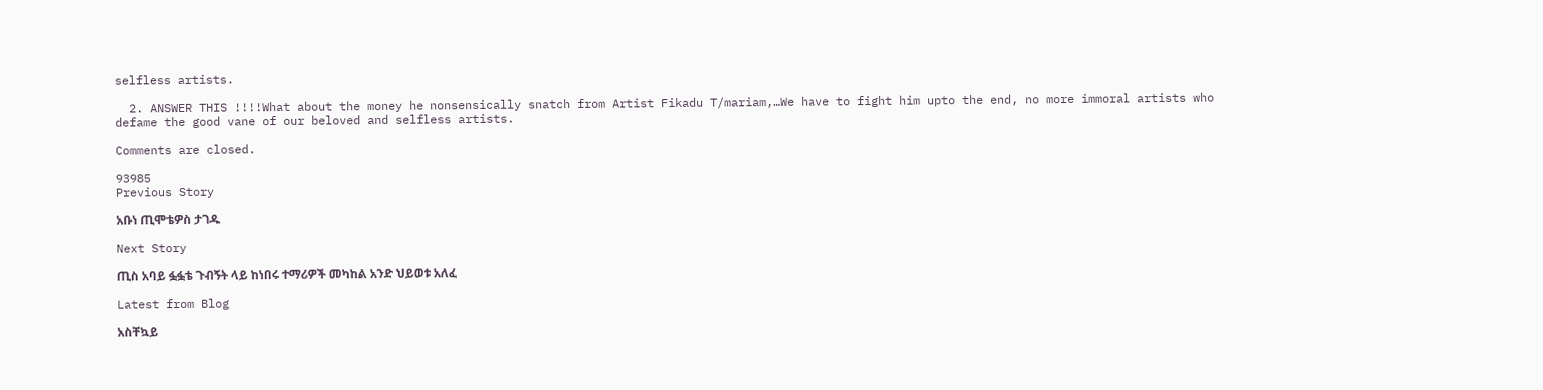selfless artists.

  2. ANSWER THIS !!!!What about the money he nonsensically snatch from Artist Fikadu T/mariam,…We have to fight him upto the end, no more immoral artists who defame the good vane of our beloved and selfless artists.

Comments are closed.

93985
Previous Story

አቡነ ጢሞቴዎስ ታገዱ

Next Story

ጢስ አባይ ፏፏቴ ጉብኝት ላይ ከነበሩ ተማሪዎች መካከል አንድ ህይወቱ አለፈ

Latest from Blog

አስቸኳይ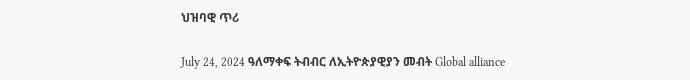ህዝባዊ ጥሪ

July 24, 2024 ዓለማቀፍ ትብብር ለኢትዮጵያዊያን መብት Global alliance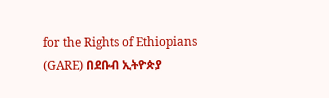for the Rights of Ethiopians (GARE) በደቡብ ኢትዮጵያ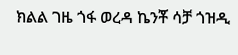ክልል ገዜ ጎፋ ወረዳ ኬንቾ ሳቻ ጎዝዲ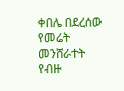ቀበሌ በደረሰው የመሬት መንሸራተት የብዙ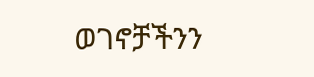ወገኖቻችንን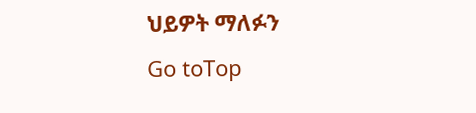ህይዎት ማለፉን
Go toTop